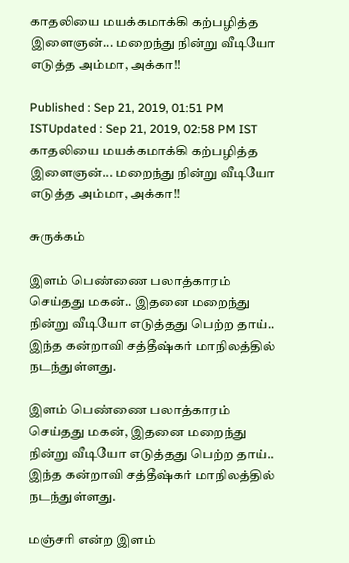காதலியை மயக்கமாக்கி கற்பழித்த இளைஞன்... மறைந்து நின்று வீடியோ எடுத்த அம்மா, அக்கா!!

Published : Sep 21, 2019, 01:51 PM ISTUpdated : Sep 21, 2019, 02:58 PM IST
காதலியை மயக்கமாக்கி கற்பழித்த இளைஞன்... மறைந்து நின்று வீடியோ எடுத்த அம்மா, அக்கா!!

சுருக்கம்

இளம் பெண்ணை பலாத்காரம் செய்தது மகன்.. இதனை மறைந்து நின்று வீடியோ எடுத்தது பெற்ற தாய்.. இந்த கன்றாவி சத்தீஷ்கர் மாநிலத்தில் நடந்துள்ளது.

இளம் பெண்ணை பலாத்காரம் செய்தது மகன், இதனை மறைந்து நின்று வீடியோ எடுத்தது பெற்ற தாய்.. இந்த கன்றாவி சத்தீஷ்கர் மாநிலத்தில் நடந்துள்ளது.

மஞ்சரி என்ற இளம்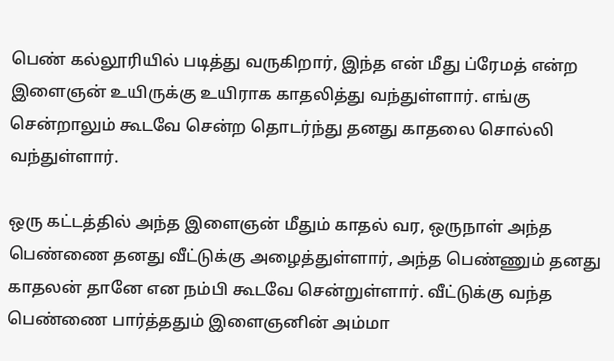பெண் கல்லூரியில் படித்து வருகிறார், இந்த என் மீது ப்ரேமத் என்ற இளைஞன் உயிருக்கு உயிராக காதலித்து வந்துள்ளார். எங்கு சென்றாலும் கூடவே சென்ற தொடர்ந்து தனது காதலை சொல்லி வந்துள்ளார்.

ஒரு கட்டத்தில் அந்த இளைஞன் மீதும் காதல் வர, ஒருநாள் அந்த பெண்ணை தனது வீட்டுக்கு அழைத்துள்ளார், அந்த பெண்ணும் தனது காதலன் தானே என நம்பி கூடவே சென்றுள்ளார். வீட்டுக்கு வந்த பெண்ணை பார்த்ததும் இளைஞனின் அம்மா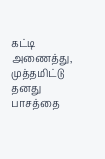கட்டி அணைத்து, முத்தமிட்டு தனது பாசத்தை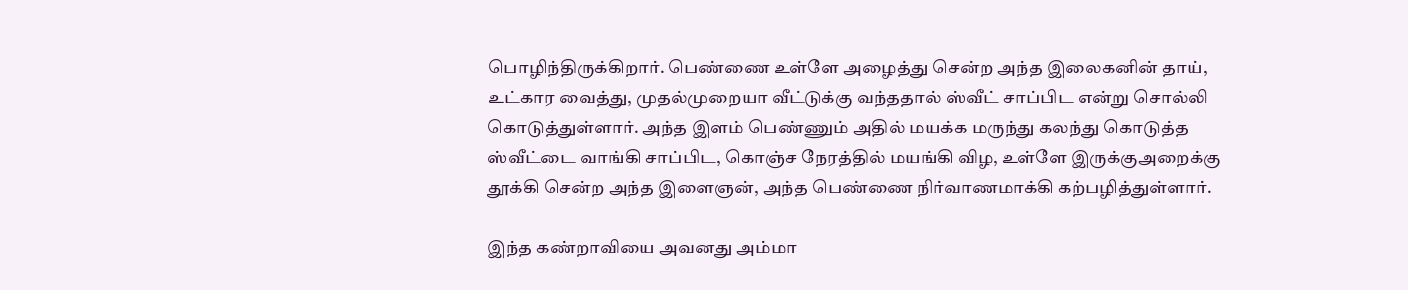பொழிந்திருக்கிறார். பெண்ணை உள்ளே அழைத்து சென்ற அந்த இலைகனின் தாய், உட்கார வைத்து, முதல்முறையா வீட்டுக்கு வந்ததால் ஸ்வீட் சாப்பிட என்று சொல்லி கொடுத்துள்ளார். அந்த இளம் பெண்ணும் அதில் மயக்க மருந்து கலந்து கொடுத்த ஸ்வீட்டை வாங்கி சாப்பிட, கொஞ்ச நேரத்தில் மயங்கி விழ, உள்ளே இருக்குஅறைக்கு தூக்கி சென்ற அந்த இளைஞன், அந்த பெண்ணை நிர்வாணமாக்கி கற்பழித்துள்ளார்.

இந்த கண்றாவியை அவனது அம்மா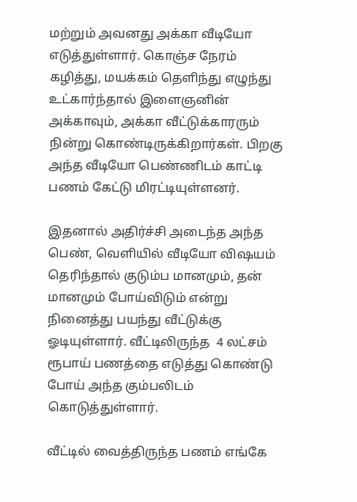மற்றும் அவனது அக்கா வீடியோ எடுத்துள்ளார். கொஞ்ச நேரம் கழித்து, மயக்கம் தெளிந்து எழுந்து உட்கார்ந்தால் இளைஞனின் அக்காவும், அக்கா வீட்டுக்காரரும் நின்று கொண்டிருக்கிறார்கள். பிறகு அந்த வீடியோ பெண்ணிடம் காட்டி பணம் கேட்டு மிரட்டியுள்ளனர்.

இதனால் அதிர்ச்சி அடைந்த அந்த பெண், வெளியில் வீடியோ விஷயம் தெரிந்தால் குடும்ப மானமும், தன் மானமும் போய்விடும் என்று நினைத்து பயந்து வீட்டுக்கு ஓடியுள்ளார். வீட்டிலிருந்த  4 லட்சம் ரூபாய் பணத்தை எடுத்து கொண்டு போய் அந்த கும்பலிடம் கொடுத்துள்ளார்.

வீட்டில் வைத்திருந்த பணம் எங்கே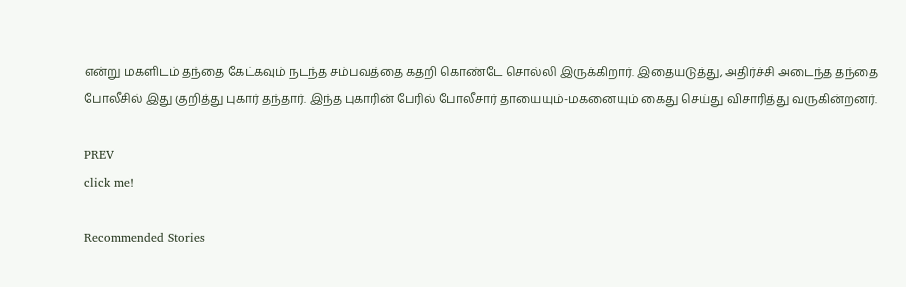என்று மகளிடம் தந்தை கேட்கவும் நடந்த சம்பவத்தை கதறி கொண்டே சொல்லி இருக்கிறார். இதையடுத்து, அதிர்ச்சி அடைந்த தந்தை போலீசில் இது குறித்து புகார் தந்தார். இந்த புகாரின் பேரில் போலீசார் தாயையும்-மகனையும் கைது செய்து விசாரித்து வருகின்றனர்.

PREV
click me!

Recommended Stories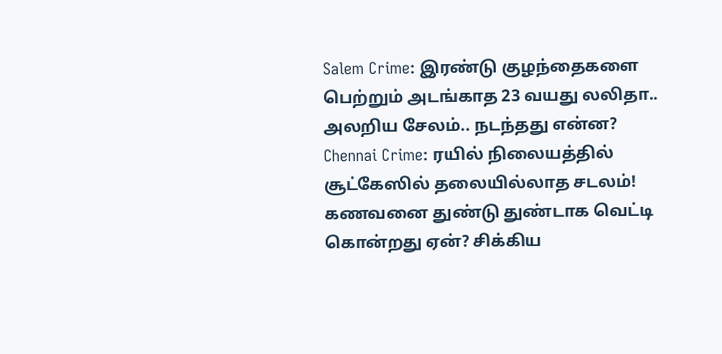Salem Crime: இரண்டு குழந்தைகளை பெற்றும் அடங்காத 23 வயது லலிதா.. அலறிய சேலம்.. நடந்தது என்ன?
Chennai Crime: ரயில் நிலையத்தில் சூட்கேஸில் தலையில்லாத சடலம்! கணவனை துண்டு துண்டாக வெட்டி கொன்றது ஏன்? சிக்கிய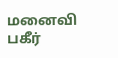மனைவி பகீர்